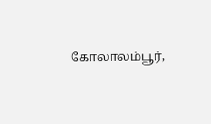கோலாலம்பூர்,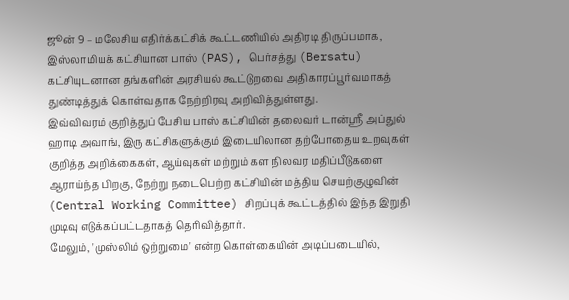ஜூன் 9 – மலேசிய எதிர்க்கட்சிக் கூட்டணியில் அதிரடி திருப்பமாக, இஸ்லாமியக் கட்சியான பாஸ் (PAS), பெர்சத்து (Bersatu) கட்சியுடனான தங்களின் அரசியல் கூட்டுறவை அதிகாரப்பூர்வமாகத் துண்டித்துக் கொள்வதாக நேற்றிரவு அறிவித்துள்ளது.
இவ்விவரம் குறித்துப் பேசிய பாஸ் கட்சியின் தலைவர் டான்ஸ்ரீ அப்துல் ஹாடி அவாங், இரு கட்சிகளுக்கும் இடையிலான தற்போதைய உறவுகள் குறித்த அறிக்கைகள், ஆய்வுகள் மற்றும் கள நிலவர மதிப்பீடுகளை ஆராய்ந்த பிறகு, நேற்று நடைபெற்ற கட்சியின் மத்திய செயற்குழுவின் (Central Working Committee) சிறப்புக் கூட்டத்தில் இந்த இறுதி முடிவு எடுக்கப்பட்டதாகத் தெரிவித்தார்.
மேலும், 'முஸ்லிம் ஒற்றுமை' என்ற கொள்கையின் அடிப்படையில்,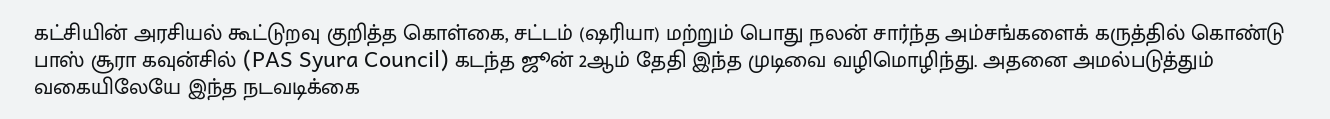கட்சியின் அரசியல் கூட்டுறவு குறித்த கொள்கை, சட்டம் (ஷரியா) மற்றும் பொது நலன் சார்ந்த அம்சங்களைக் கருத்தில் கொண்டு பாஸ் சூரா கவுன்சில் (PAS Syura Council) கடந்த ஜூன் 2ஆம் தேதி இந்த முடிவை வழிமொழிந்து. அதனை அமல்படுத்தும் வகையிலேயே இந்த நடவடிக்கை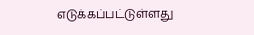எடுக்கப்பட்டுள்ளது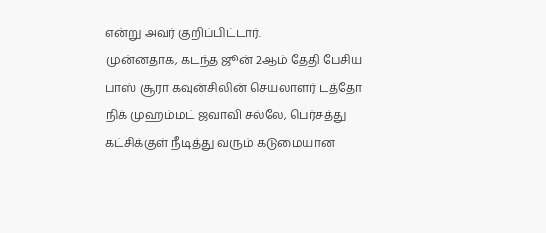என்று அவர் குறிப்பிட்டார்.
முன்னதாக, கடந்த ஜூன் 2ஆம் தேதி பேசிய பாஸ் சூரா கவுன்சிலின் செயலாளர் டத்தோ நிக் முஹம்மட் ஜவாவி சல்லே, பெர்சத்து கட்சிக்குள் நீடித்து வரும் கடுமையான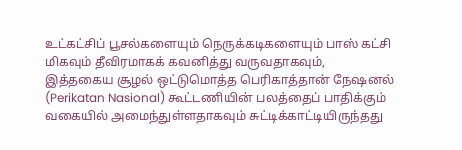உட்கட்சிப் பூசல்களையும் நெருக்கடிகளையும் பாஸ் கட்சி மிகவும் தீவிரமாகக் கவனித்து வருவதாகவும், இத்தகைய சூழல் ஒட்டுமொத்த பெரிகாத்தான் நேஷனல் (Perikatan Nasional) கூட்டணியின் பலத்தைப் பாதிக்கும் வகையில் அமைந்துள்ளதாகவும் சுட்டிக்காட்டியிருந்தது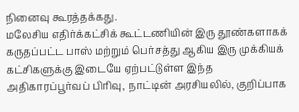நினைவு கூரத்தக்கது.
மலேசிய எதிர்க்கட்சிக் கூட்டணியின் இரு தூண்களாகக் கருதப்பட்ட பாஸ் மற்றும் பெர்சத்து ஆகிய இரு முக்கியக் கட்சிகளுக்கு இடையே ஏற்பட்டுள்ள இந்த அதிகாரப்பூர்வப் பிரிவு, நாட்டின் அரசியலில், குறிப்பாக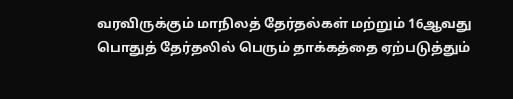வரவிருக்கும் மாநிலத் தேர்தல்கள் மற்றும் 16ஆவது பொதுத் தேர்தலில் பெரும் தாக்கத்தை ஏற்படுத்தும்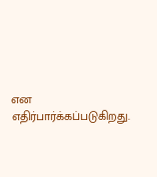என எதிர்பார்க்கப்படுகிறது.